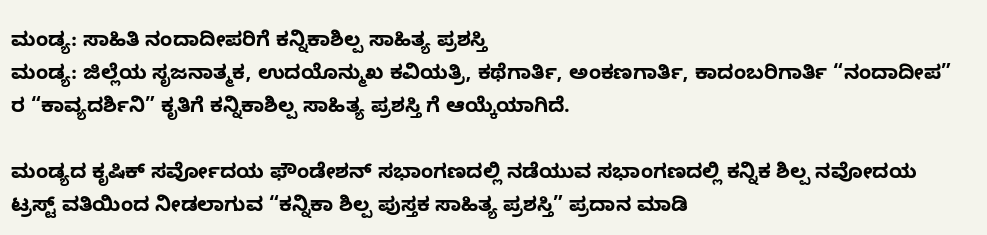ಮಂಡ್ಯ: ಸಾಹಿತಿ ನಂದಾದೀಪರಿಗೆ ಕನ್ನಿಕಾಶಿಲ್ಪ ಸಾಹಿತ್ಯ ಪ್ರಶಸ್ತಿ
ಮಂಡ್ಯ: ಜಿಲ್ಲೆಯ ಸೃಜನಾತ್ಮಕ, ಉದಯೊನ್ಮುಖ ಕವಿಯತ್ರಿ, ಕಥೆಗಾರ್ತಿ, ಅಂಕಣಗಾರ್ತಿ, ಕಾದಂಬರಿಗಾರ್ತಿ “ನಂದಾದೀಪ” ರ “ಕಾವ್ಯದರ್ಶಿನಿ” ಕೃತಿಗೆ ಕನ್ನಿಕಾಶಿಲ್ಪ ಸಾಹಿತ್ಯ ಪ್ರಶಸ್ತಿ ಗೆ ಆಯ್ಕೆಯಾಗಿದೆ.

ಮಂಡ್ಯದ ಕೃಷಿಕ್ ಸರ್ವೋದಯ ಫೌಂಡೇಶನ್ ಸಭಾಂಗಣದಲ್ಲಿ ನಡೆಯುವ ಸಭಾಂಗಣದಲ್ಲಿ ಕನ್ನಿಕ ಶಿಲ್ಪ ನವೋದಯ ಟ್ರಸ್ಟ್ ವತಿಯಿಂದ ನೀಡಲಾಗುವ “ಕನ್ನಿಕಾ ಶಿಲ್ಪ ಪುಸ್ತಕ ಸಾಹಿತ್ಯ ಪ್ರಶಸ್ತಿ” ಪ್ರದಾನ ಮಾಡಿ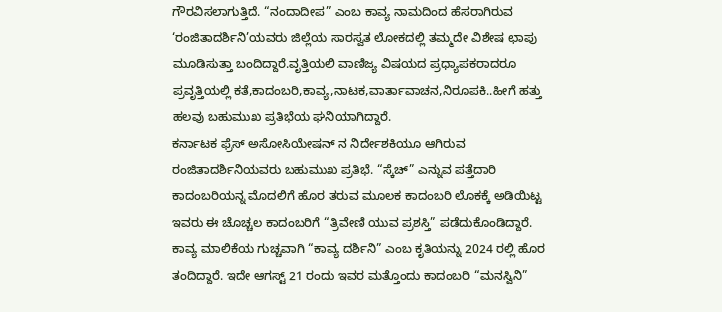ಗೌರವಿಸಲಾಗುತ್ತಿದೆ. “ನಂದಾದೀಪ” ಎಂಬ ಕಾವ್ಯ ನಾಮದಿಂದ ಹೆಸರಾಗಿರುವ ‘ರಂಜಿತಾದರ್ಶಿನಿ’ಯವರು ಜಿಲ್ಲೆಯ ಸಾರಸ್ವತ ಲೋಕದಲ್ಲಿ ತಮ್ಮದೇ ವಿಶೇಷ ಛಾಪು ಮೂಡಿಸುತ್ತಾ ಬಂದಿದ್ದಾರೆ.ವೃತ್ತಿಯಲಿ ವಾಣಿಜ್ಯ ವಿಷಯದ ಪ್ರಧ್ಯಾಪಕರಾದರೂ ಪ್ರವೃತ್ತಿಯಲ್ಲಿ ಕತೆ,ಕಾದಂಬರಿ,ಕಾವ್ಯ,ನಾಟಕ,ವಾರ್ತಾವಾಚನ,ನಿರೂಪಕಿ..ಹೀಗೆ ಹತ್ತು ಹಲವು ಬಹುಮುಖ ಪ್ರತಿಭೆಯ ಘನಿಯಾಗಿದ್ದಾರೆ.
ಕರ್ನಾಟಕ ಫ್ರೆಸ್ ಅಸೋಸಿಯೇಷನ್ ನ ನಿರ್ದೇಶಕಿಯೂ ಆಗಿರುವ ರಂಜಿತಾದರ್ಶಿನಿಯವರು ಬಹುಮುಖ ಪ್ರತಿಭೆ. “ಸ್ಕೆಚ್” ಎನ್ನುವ ಪತ್ತೆದಾರಿ ಕಾದಂಬರಿಯನ್ನ ಮೊದಲಿಗೆ ಹೊರ ತರುವ ಮೂಲಕ ಕಾದಂಬರಿ ಲೊಕಕ್ಕೆ ಅಡಿಯಿಟ್ಟ ಇವರು ಈ ಚೊಚ್ಚಲ ಕಾದಂಬರಿಗೆ “ತ್ರಿವೇಣಿ ಯುವ ಪ್ರಶಸ್ತಿ” ಪಡೆದುಕೊಂಡಿದ್ದಾರೆ. ಕಾವ್ಯ ಮಾಲಿಕೆಯ ಗುಚ್ಚವಾಗಿ “ಕಾವ್ಯ ದರ್ಶಿನಿ” ಎಂಬ ಕೃತಿಯನ್ನು 2024 ರಲ್ಲಿ ಹೊರ ತಂದಿದ್ದಾರೆ. ಇದೇ ಆಗಸ್ಟ್ 21 ರಂದು ಇವರ ಮತ್ತೊಂದು ಕಾದಂಬರಿ “ಮನಸ್ವಿನಿ”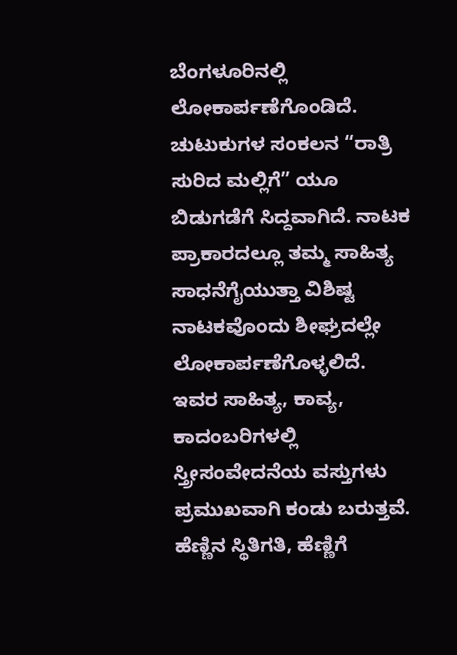ಬೆಂಗಳೂರಿನಲ್ಲಿ ಲೋಕಾರ್ಪಣೆಗೊಂಡಿದೆ. ಚುಟುಕುಗಳ ಸಂಕಲನ “ರಾತ್ರಿ ಸುರಿದ ಮಲ್ಲಿಗೆ” ಯೂ ಬಿಡುಗಡೆಗೆ ಸಿದ್ದವಾಗಿದೆ. ನಾಟಕ ಪ್ರಾಕಾರದಲ್ಲೂ ತಮ್ಮ ಸಾಹಿತ್ಯ ಸಾಧನೆಗೈಯುತ್ತಾ ವಿಶಿಷ್ಟ ನಾಟಕವೊಂದು ಶೀಘ್ರದಲ್ಲೇ ಲೋಕಾರ್ಪಣೆಗೊಳ್ಳಲಿದೆ.
ಇವರ ಸಾಹಿತ್ಯ, ಕಾವ್ಯ, ಕಾದಂಬರಿಗಳಲ್ಲಿ ಸ್ತ್ರೀಸಂವೇದನೆಯ ವಸ್ತುಗಳು ಪ್ರಮುಖವಾಗಿ ಕಂಡು ಬರುತ್ತವೆ. ಹೆಣ್ಣಿನ ಸ್ಥಿತಿಗತಿ, ಹೆಣ್ಣಿಗೆ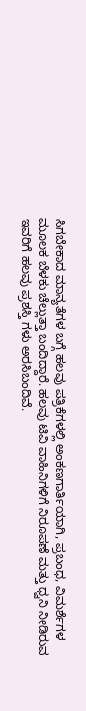ಸಿಗಬೇಕಾದ ಮಾನ್ಯತೆಗಳ ಬಗ್ಗೆ ಹಲವು ಪತ್ರಿಕೆಗಳಲ್ಲಿ ಅಂಕಣಗಾರ್ತಿಯಾಗಿ, ಪ್ರಬಂಧ, ವಿಮರ್ಶೆಗಳ ಮೂಲಕ ಬೆಳಕು ಚೆಲ್ಲುತ್ತಾ ಬಂದಿದ್ದಾರೆ. ಹಲವು ಟಿವಿ ವಾಹಿನಿಗಳಿಗೆ ನಿರೂಪಣೆ ಮತ್ತು ಧ್ವನಿ ನೀಡಿರುವ ಇವರಿಗೆ ಹಲವು ಪ್ರಶಸ್ತಿ ಗಳು ಅರಸಿಬಂದಿವೆ.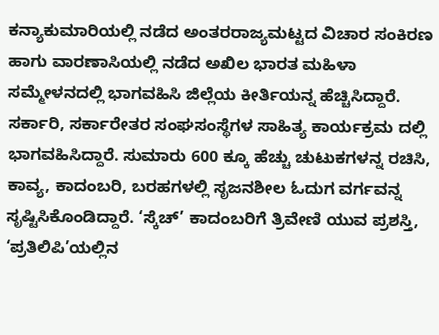ಕನ್ಯಾಕುಮಾರಿಯಲ್ಲಿ ನಡೆದ ಅಂತರರಾಜ್ಯಮಟ್ಟದ ವಿಚಾರ ಸಂಕಿರಣ ಹಾಗು ವಾರಣಾಸಿಯಲ್ಲಿ ನಡೆದ ಅಖಿಲ ಭಾರತ ಮಹಿಳಾ ಸಮ್ಮೇಳನದಲ್ಲಿ ಭಾಗವಹಿಸಿ ಜಿಲ್ಲೆಯ ಕೀರ್ತಿಯನ್ನ ಹೆಚ್ಚಿಸಿದ್ದಾರೆ. ಸರ್ಕಾರಿ, ಸರ್ಕಾರೇತರ ಸಂಘಸಂಸ್ಥೆಗಳ ಸಾಹಿತ್ಯ ಕಾರ್ಯಕ್ರಮ ದಲ್ಲಿ ಭಾಗವಹಿಸಿದ್ದಾರೆ. ಸುಮಾರು 600 ಕ್ಕೂ ಹೆಚ್ಚು ಚುಟುಕಗಳನ್ನ ರಚಿಸಿ, ಕಾವ್ಯ, ಕಾದಂಬರಿ, ಬರಹಗಳಲ್ಲಿ ಸೃಜನಶೀಲ ಓದುಗ ವರ್ಗವನ್ನ ಸೃಷ್ಟಿಸಿಕೊಂಡಿದ್ದಾರೆ. ‘ಸ್ಕೆಚ್’ ಕಾದಂಬರಿಗೆ ತ್ರಿವೇಣಿ ಯುವ ಪ್ರಶಸ್ತಿ, ‘ಪ್ರತಿಲಿಪಿ’ಯಲ್ಲಿನ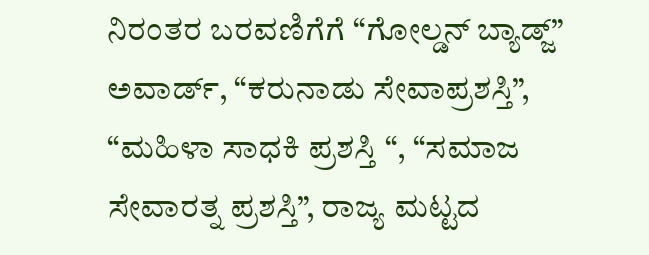ನಿರಂತರ ಬರವಣಿಗೆಗೆ “ಗೋಲ್ಡನ್ ಬ್ಯಾಡ್ಜ್” ಅವಾರ್ಡ್, “ಕರುನಾಡು ಸೇವಾಪ್ರಶಸ್ತಿ”, “ಮಹಿಳಾ ಸಾಧಕಿ ಪ್ರಶಸ್ತಿ “, “ಸಮಾಜ ಸೇವಾರತ್ನ ಪ್ರಶಸ್ತಿ”, ರಾಜ್ಯ ಮಟ್ಟದ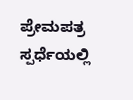ಪ್ರೇಮಪತ್ರ ಸ್ಪರ್ಧೆಯಲ್ಲಿ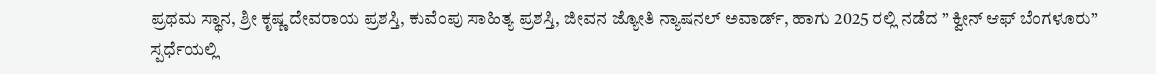ಪ್ರಥಮ ಸ್ಥಾನ, ಶ್ರೀ ಕೃಷ್ಣ ದೇವರಾಯ ಪ್ರಶಸ್ತಿ, ಕುವೆಂಪು ಸಾಹಿತ್ಯ ಪ್ರಶಸ್ತಿ, ಜೀವನ ಜ್ಯೋತಿ ನ್ಯಾಷನಲ್ ಅವಾರ್ಡ್, ಹಾಗು 2025 ರಲ್ಲಿ ನಡೆದ ” ಕ್ವೀನ್ ಆಫ್ ಬೆಂಗಳೂರು” ಸ್ಪರ್ಧೆಯಲ್ಲಿ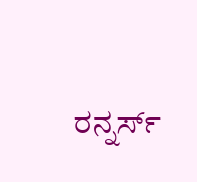ರನ್ನರ್ಸ್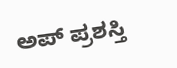ಅಪ್ ಪ್ರಶಸ್ತಿ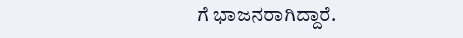ಗೆ ಭಾಜನರಾಗಿದ್ದಾರೆ.